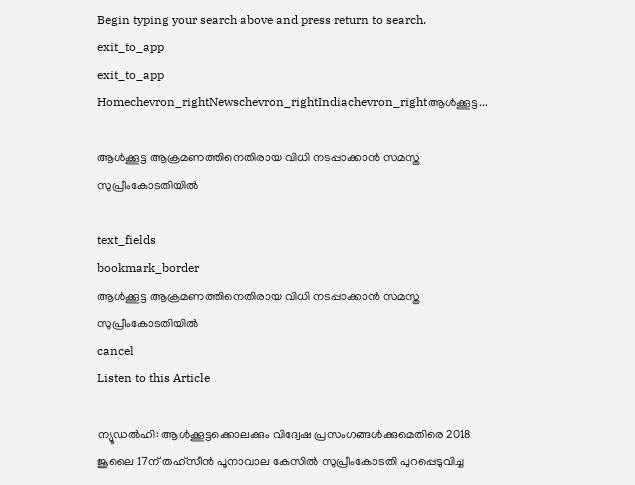Begin typing your search above and press return to search.
exit_to_app
exit_to_app
Homechevron_rightNewschevron_rightIndiachevron_rightആൾക്കൂട്ട...

ആൾക്കൂട്ട ആക്രമണത്തിനെതിരായ വിധി നടപ്പാക്കാൻ സമസ്ത സുപ്രീംകോടതിയിൽ

text_fields
bookmark_border
ആൾക്കൂട്ട ആക്രമണത്തിനെതിരായ വിധി നടപ്പാക്കാൻ സമസ്ത സുപ്രീംകോടതിയിൽ
cancel
Listen to this Article

ന്യൂഡൽഹി: ആൾക്കൂട്ടക്കൊലക്കും വിദ്വേഷ പ്രസംഗങ്ങൾക്കുമെതിരെ 2018 ജൂലൈ 17ന് തഹ്സീൻ പൂനാവാല കേസിൽ സുപ്രീംകോടതി പുറപ്പെടുവിച്ച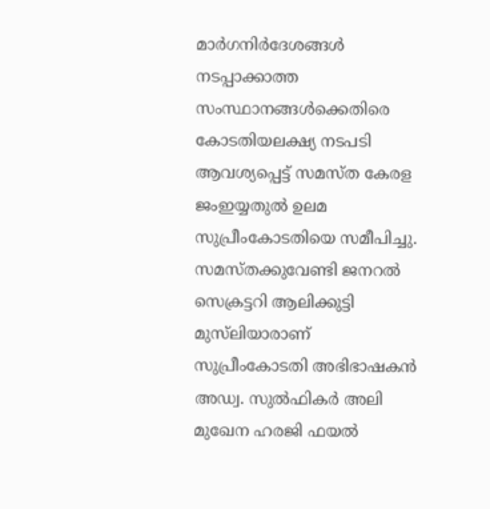മാർഗനിർദേശങ്ങൾ നടപ്പാക്കാത്ത സംസ്ഥാനങ്ങൾക്കെതിരെ കോടതിയലക്ഷ്യ നടപടി ആവശ്യപ്പെട്ട് സമസ്ത കേരള ജംഇയ്യതുൽ ഉലമ സുപ്രീംകോടതിയെ സമീപിച്ചു. സമസ്തക്കുവേണ്ടി ജനറൽ സെക്രട്ടറി ആലിക്കുട്ടി മുസ്‍ലിയാരാണ് സുപ്രീംകോടതി അഭിഭാഷകൻ അഡ്വ. സുൽഫികർ അലി മുഖേന ഹരജി ഫയൽ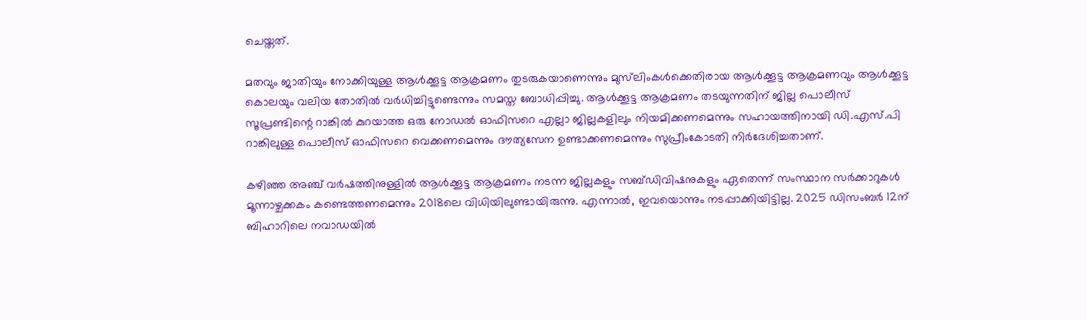ചെയ്തത്.

മതവും ജാതിയും നോക്കിയുള്ള ആൾക്കൂട്ട ആക്രമണം തുടരുകയാണെന്നും മുസ്‍ലിംകൾക്കെതിരായ ആൾക്കൂട്ട ആക്രമണവും ആൾക്കൂട്ട കൊലയും വലിയ തോതിൽ വർധിച്ചിട്ടുണ്ടെന്നും സമസ്ത ബോധിപ്പിച്ചു. ആൾക്കൂട്ട ആക്രമണം തടയുന്നതിന് ജില്ല പൊലീസ് സൂപ്രണ്ടിന്റെ റാങ്കിൽ കുറയാത്ത ഒരു നോഡൽ ഓഫിസറെ എല്ലാ ജില്ലകളിലും നിയമിക്കണമെന്നും സഹായത്തിനായി ഡി.എസ്.പി റാങ്കിലുള്ള പൊലീസ് ഓഫിസറെ വെക്കണമെന്നും ദൗത്യസേന ഉണ്ടാക്കണമെന്നും സുപ്രീംകോടതി നിർദേശിച്ചതാണ്.

കഴിഞ്ഞ അഞ്ച് വർഷത്തിനുള്ളിൽ ആൾക്കൂട്ട ആക്രമണം നടന്ന ജില്ലകളും സബ്ഡിവിഷനുകളും ഏതെന്ന് സംസ്ഥാന സർക്കാറുകൾ മൂന്നാഴ്ചക്കകം കണ്ടെത്തണമെന്നും 2018ലെ വിധിയിലുണ്ടായിരുന്നു. എന്നാൽ, ഇവയൊന്നും നടപ്പാക്കിയിട്ടില്ല. 2025 ഡിസംബർ 12ന് ബിഹാറിലെ നവാഡയിൽ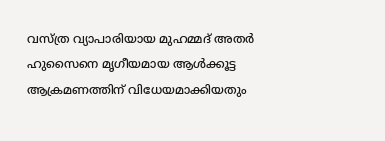വസ്ത്ര വ്യാപാരിയായ മുഹമ്മദ് അതർ ഹുസൈനെ മൃഗീയമായ ആൾക്കൂട്ട ആക്രമണത്തിന് വിധേയമാക്കിയതും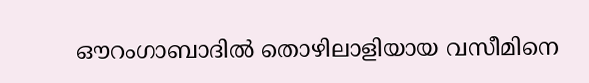ഔറംഗാബാദിൽ തൊഴിലാളിയായ വസീമിനെ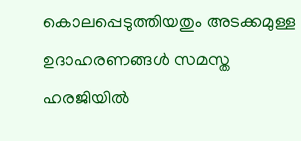കൊലപ്പെടുത്തിയതും അടക്കമുള്ള ഉദാഹരണങ്ങൾ സമസ്ത ഹരജിയിൽ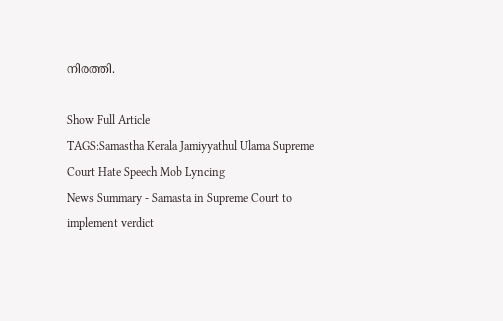നിരത്തി.

Show Full Article
TAGS:Samastha Kerala Jamiyyathul Ulama Supreme Court Hate Speech Mob Lyncing
News Summary - Samasta in Supreme Court to implement verdict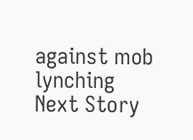against mob lynching
Next Story